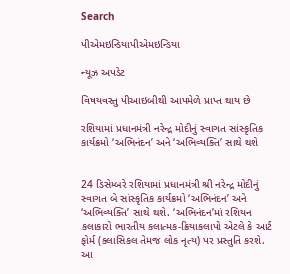Search

પીએમઇન્ડિયાપીએમઇન્ડિયા

ન્યૂઝ અપડેટ

વિષયવસ્તુ પીઆઇબીથી આપમેળે પ્રાપ્ત થાય છે

રશિયામાં પ્રધાનમંત્રી નરેન્દ્ર મોદીનું સ્વાગત સાંસ્કૃતિક કાર્યક્રમો ‘અભિનંદન’ અને ‘અભિવ્યક્તિ’ સાથે થશે


24 ડિસેમ્બરે રશિયામાં પ્રધાનમંત્રી શ્રી નરેન્દ્ર મોદીનું સ્વાગત બે સાંસ્કૃતિક કાર્યક્રમો ‘અભિનંદન’ અને ‘અભિવ્યક્તિ’ સાથે થશે. ‘અભિનંદન’માં રશિયન કલાકારો ભારતીય કલાત્મક-ક્રિયાકલાપો એટલે કે આર્ટ ફોર્મ (ક્લાસિકલ તેમજ લોક નૃત્ય) પર પ્રસ્તુતિ કરશે. આ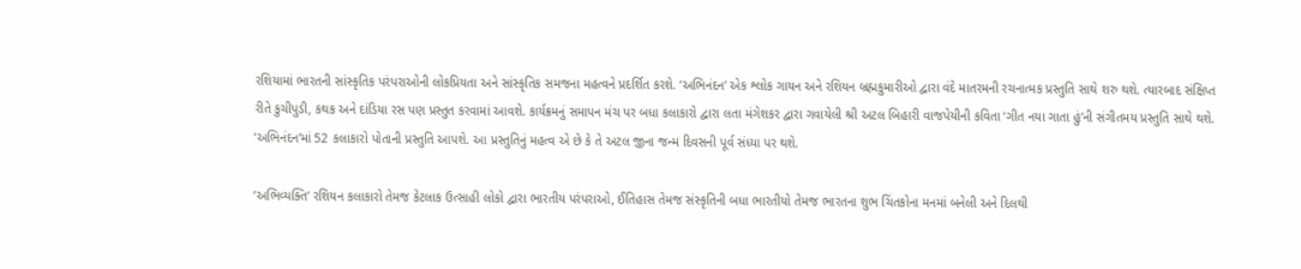રશિયામાં ભારતની સાંસ્કૃતિક પરંપરાઓની લોકપ્રિયતા અને સાંસ્કૃતિક સમજના મહત્વને પ્રદર્શિત કરશે. ‘અભિનંદન’ એક શ્લોક ગાયન અને રશિયન બ્રહ્મકુમારીઓ દ્વારા વંદે માતરમની રચનાત્મક પ્રસ્તુતિ સાથે શરુ થશે. ત્યારબાદ સંક્ષિપ્ત રીતે કુચીપુડી, કથક અને દાંડિયા રસ પણ પ્રસ્તુત કરવામાં આવશે. કાર્યક્રમનું સમાપન મંચ પર બધા કલાકારો દ્વારા લતા મંગેશકર દ્વારા ગવાયેલી શ્રી અટલ બિહારી વાજપેયીની કવિતા ‘ગીત નયા ગાતા હું’ની સંગીતમય પ્રસ્તુતિ સાથે થશે. ‘અભિનંદન’માં 52 કલાકારો પોતાની પ્રસ્તુતિ આપશે. આ પ્રસ્તુતિનું મહત્વ એ છે કે તે અટલ જીના જન્મ દિવસની પૂર્વ સંધ્યા પર થશે.

‘અભિવ્યક્તિ’ રશિયન કલાકારો તેમજ કેટલાક ઉત્સાહી લોકો દ્વારા ભારતીય પરંપરાઓ, ઈતિહાસ તેમજ સંસ્કૃતિની બધા ભારતીયો તેમજ ભારતના શુભ ચિંતકોના મનમાં બનેલી અને દિલથી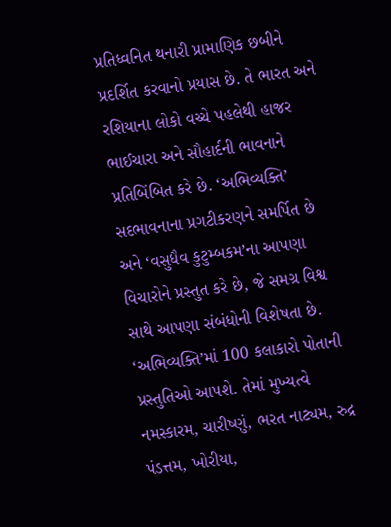પ્રતિધ્વનિત થનારી પ્રામાણિક છબીને પ્રદર્શિત કરવાનો પ્રયાસ છે. તે ભારત અને રશિયાના લોકો વચ્ચે પહલેથી હાજર ભાઈચારા અને સૌહાર્દની ભાવનાને પ્રતિબિંબિત કરે છે. ‘અભિવ્યક્તિ’ સદભાવનાના પ્રગટીકરણને સમર્પિત છે અને ‘વસુધૈવ કુટુમ્બકમ’ના આપણા વિચારોને પ્રસ્તુત કરે છે, જે સમગ્ર વિશ્વ સાથે આપણા સંબંધોની વિશેષતા છે. ‘અભિવ્યક્તિ’માં 100 કલાકારો પોતાની પ્રસ્તુતિઓ આપશે. તેમાં મુખ્યત્વે નમસ્કારમ, ચારીષ્ણું, ભરત નાટ્યમ, રુદ્ર પંડત્તમ, ખોરીયા,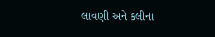લાવણી અને કલીના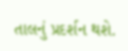તાલનું પ્રદર્શન થશે.